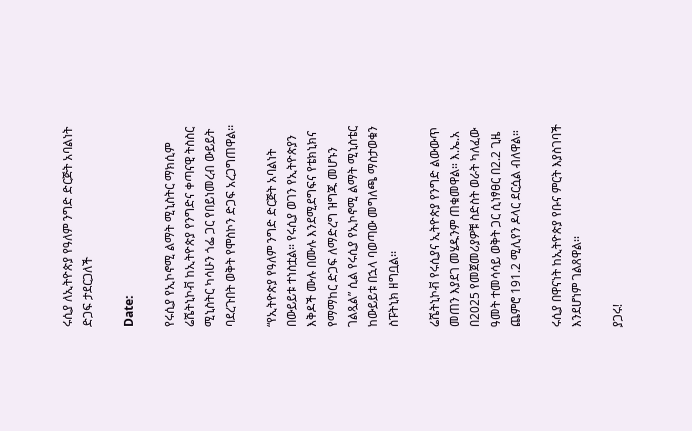ሩሲያ ለኢትዮጵያ የዓለም ንግድ ድርጅት አባልነት ድጋፍ ታደርጋለች

Date:

የሩሲያ የኢኮኖሚ ልማት ሚኒስትር ማክሲም ሬሼትኒኮቭ ከኢትዮጵያ የንግድና ቀጣናዊ ትስስር ሚኒስትር ካሳሁን ጎፌ ጋር የበይነመረብ ውይይት ባደረጉበት ወቅት የሞስኮን ድጋፍ አረጋግጠዋል፡፡

“የኢትዮጵያ የዓለም ንግድ ድርጅት አባልነት በውይይቱ ተነስቷል። የሩሲያ ወገን የኢትዮጵያን እቅዶች ሙሉ በሙሉ እንደሚደግፍና የቴክኒክና የማማከር ድጋፍ ለማድረግ ዝግጁ መሆኑን ገልጿል” ሲል የሩሲያ የኢኮኖሚ ልማት ሚኒስቴር ከውይይቱ በኋላ ባወጣው መግለጫ ማስታወቁን ስፑትኒክ ዘግቧል፡፡

ሬሼትኒኮቭ የሩሲያና ኢትዮጵያ የንግድ ልውውጥ መጠን እያደገ መሄዱንም ጠቁመዋል። እ.ኤ.አ በ2025 የመጀመሪያዎቹ ስድስት ወራት ካለፈው ዓመት ተመሳሳይ ወቅት ጋር ሲነፃፀር በ2.2 ጊዜ ጨምሮ 191.2 ሚሊየን ዶላር ደርሷል ብለዋል።

ሩሲያ በዋናነት ከኢትዮጵያ የቡና ምርት እያስገባች እንደሆነም ገልጸዋል፡፡

ያጋሩ!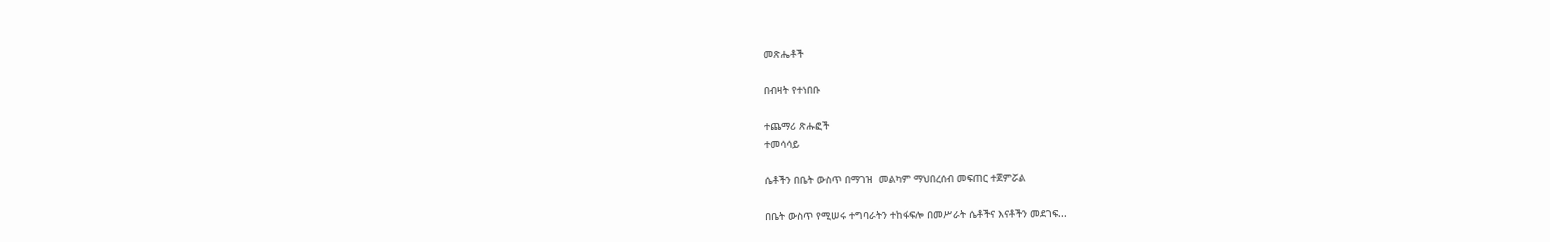መጽሔቶች

በብዛት የተነበቡ

ተጨማሪ ጽሑፎች
ተመሳሳይ

ሴቶችን በቤት ውስጥ በማገዝ  መልካም ማህበረሰብ መፍጠር ተጀምሯል

በቤት ውስጥ የሚሠሩ ተግባራትን ተከፋፍሎ በመሥራት ሴቶችና እናቶችን መደገፍ...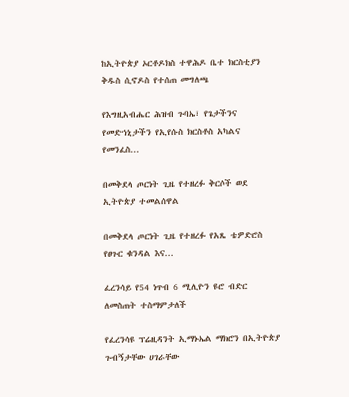ከኢትዮጵያ ኦርቶዶክስ ተዋሕዶ ቤተ ክርስቲያን ቅዱስ ሲኖዶስ የተሰጠ መግለጫ

የእግዚአብሔር ሕዝብ ጉባኤ፣ የጌታችንና የመድኀኒታችን የኢየሱስ ክርስቶስ አካልና የመንፈስ...

በመቅደላ ጦርነት ጊዜ የተዘረፉ ቅርሶች ወደ ኢትዮጵያ ተመልሰዋል

በመቅደላ ጦርነት ጊዜ የተዘረፉ የአጼ ቴዎድሮስ የፀጉር ቁንዳል እና...

ፈረንሳይ የ54 ነጥብ 6 ሚሊዮን ዩሮ ብድር ለመስጠት ተስማምታለች

የፈረንሳዩ ፕሬዚዳንት ኢማኑኤል ማክሮን በኢትዮጵያ ጉብኝታቸው ሀገራቸው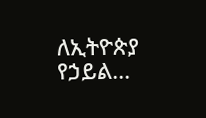ለኢትዮጵያ የኃይል...